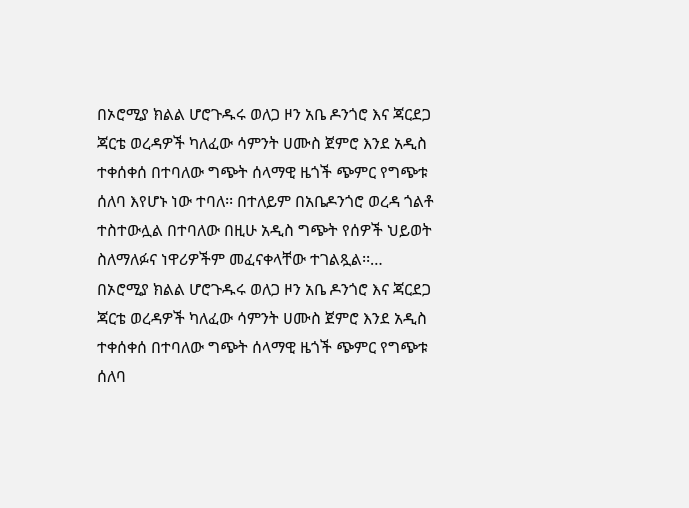በኦሮሚያ ክልል ሆሮጉዱሩ ወለጋ ዞን አቤ ዶንጎሮ እና ጃርደጋ ጃርቴ ወረዳዎች ካለፈው ሳምንት ሀሙስ ጀምሮ እንደ አዲስ ተቀሰቀሰ በተባለው ግጭት ሰላማዊ ዜጎች ጭምር የግጭቱ ሰለባ እየሆኑ ነው ተባለ፡፡ በተለይም በአቤዶንጎሮ ወረዳ ጎልቶ ተስተውሏል በተባለው በዚሁ አዲስ ግጭት የሰዎች ህይወት ስለማለፉና ነዋሪዎችም መፈናቀላቸው ተገልጿል፡፡…
በኦሮሚያ ክልል ሆሮጉዱሩ ወለጋ ዞን አቤ ዶንጎሮ እና ጃርደጋ ጃርቴ ወረዳዎች ካለፈው ሳምንት ሀሙስ ጀምሮ እንደ አዲስ ተቀሰቀሰ በተባለው ግጭት ሰላማዊ ዜጎች ጭምር የግጭቱ ሰለባ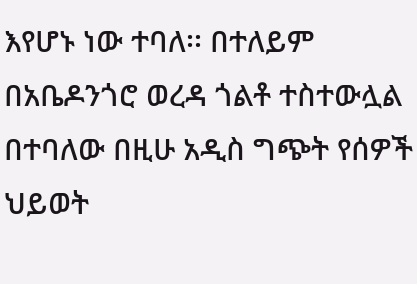እየሆኑ ነው ተባለ፡፡ በተለይም በአቤዶንጎሮ ወረዳ ጎልቶ ተስተውሏል በተባለው በዚሁ አዲስ ግጭት የሰዎች ህይወት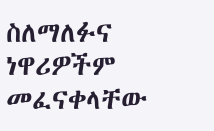ስለማለፉና ነዋሪዎችም መፈናቀላቸው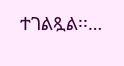ተገልጿል፡፡…